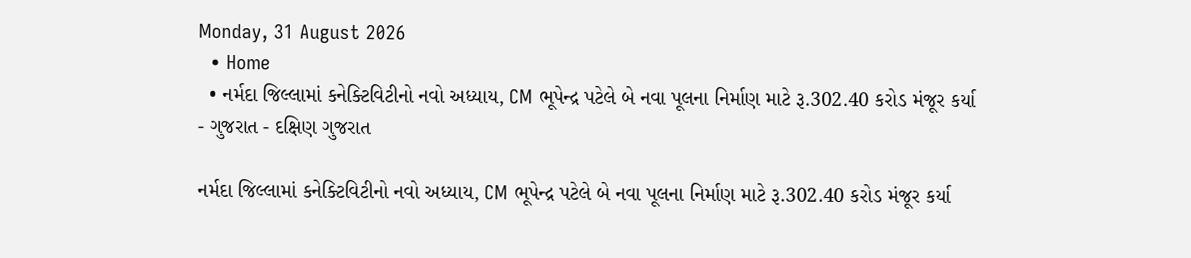Monday, 31 August 2026
  • Home
  • નર્મદા જિલ્લામાં કનેક્ટિવિટીનો નવો અધ્યાય, CM ભૂપેન્દ્ર પટેલે બે નવા પૂલના નિર્માણ માટે રૂ.302.40 કરોડ મંજૂર કર્યા
- ગુજરાત - દક્ષિણ ગુજરાત

નર્મદા જિલ્લામાં કનેક્ટિવિટીનો નવો અધ્યાય, CM ભૂપેન્દ્ર પટેલે બે નવા પૂલના નિર્માણ માટે રૂ.302.40 કરોડ મંજૂર કર્યા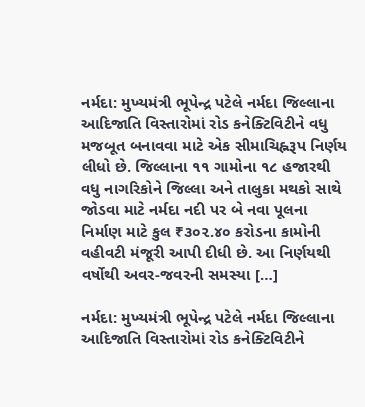નર્મદા: મુખ્યમંત્રી ભૂપેન્દ્ર પટેલે નર્મદા જિલ્લાના આદિજાતિ વિસ્તારોમાં રોડ કનેક્ટિવિટીને વધુ મજબૂત બનાવવા માટે એક સીમાચિહ્નરૂપ નિર્ણય લીધો છે. જિલ્લાના ૧૧ ગામોના ૧૮ હજારથી વધુ નાગરિકોને જિલ્લા અને તાલુકા મથકો સાથે જોડવા માટે નર્મદા નદી પર બે નવા પૂલના નિર્માણ માટે કુલ ₹૩૦૨.૪૦ કરોડના કામોની વહીવટી મંજૂરી આપી દીધી છે. આ નિર્ણયથી વર્ષોથી અવર-જવરની સમસ્યા […]

નર્મદા: મુખ્યમંત્રી ભૂપેન્દ્ર પટેલે નર્મદા જિલ્લાના આદિજાતિ વિસ્તારોમાં રોડ કનેક્ટિવિટીને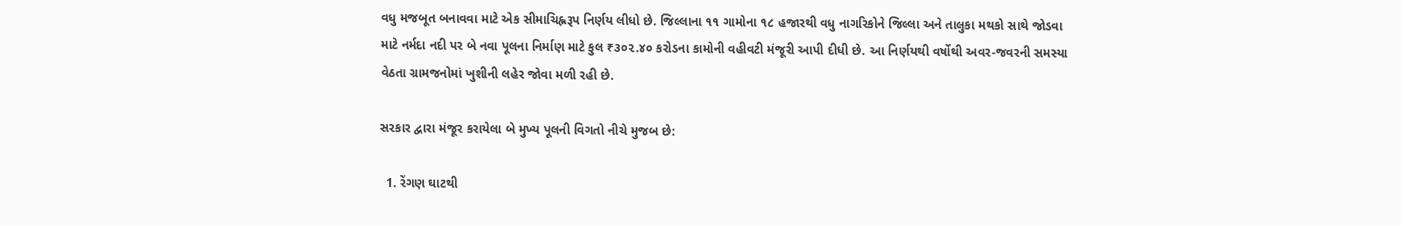વધુ મજબૂત બનાવવા માટે એક સીમાચિહ્નરૂપ નિર્ણય લીધો છે. જિલ્લાના ૧૧ ગામોના ૧૮ હજારથી વધુ નાગરિકોને જિલ્લા અને તાલુકા મથકો સાથે જોડવા માટે નર્મદા નદી પર બે નવા પૂલના નિર્માણ માટે કુલ ₹૩૦૨.૪૦ કરોડના કામોની વહીવટી મંજૂરી આપી દીધી છે. આ નિર્ણયથી વર્ષોથી અવર-જવરની સમસ્યા વેઠતા ગ્રામજનોમાં ખુશીની લહેર જોવા મળી રહી છે.

સરકાર દ્વારા મંજૂર કરાયેલા બે મુખ્ય પૂલની વિગતો નીચે મુજબ છે:

  1. રેંગણ ઘાટથી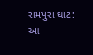રામપુરા ઘાટ: આ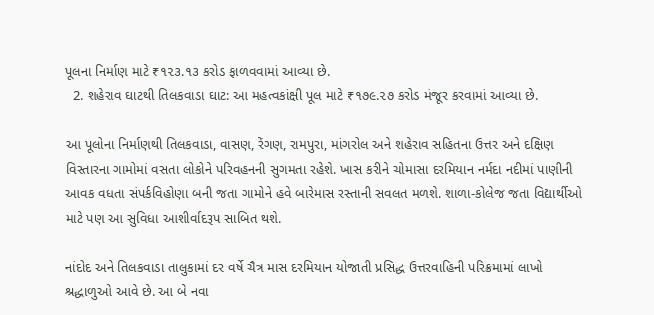પૂલના નિર્માણ માટે ₹૧૨૩.૧૩ કરોડ ફાળવવામાં આવ્યા છે.
  2. શહેરાવ ઘાટથી તિલકવાડા ઘાટ: આ મહત્વકાંક્ષી પૂલ માટે ₹૧૭૯.૨૭ કરોડ મંજૂર કરવામાં આવ્યા છે.

આ પૂલોના નિર્માણથી તિલકવાડા, વાસણ, રેંગણ, રામપુરા, માંગરોલ અને શહેરાવ સહિતના ઉત્તર અને દક્ષિણ વિસ્તારના ગામોમાં વસતા લોકોને પરિવહનની સુગમતા રહેશે. ખાસ કરીને ચોમાસા દરમિયાન નર્મદા નદીમાં પાણીની આવક વધતા સંપર્કવિહોણા બની જતા ગામોને હવે બારેમાસ રસ્તાની સવલત મળશે. શાળા-કોલેજ જતા વિદ્યાર્થીઓ માટે પણ આ સુવિધા આશીર્વાદરૂપ સાબિત થશે.

નાંદોદ અને તિલકવાડા તાલુકામાં દર વર્ષે ચૈત્ર માસ દરમિયાન યોજાતી પ્રસિદ્ધ ઉત્તરવાહિની પરિક્રમામાં લાખો શ્રદ્ધાળુઓ આવે છે. આ બે નવા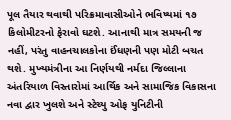પૂલ તૈયાર થવાથી પરિક્રમાવાસીઓને ભવિષ્યમાં ૧૭ કિલોમીટરનો ફેરાવો ઘટશે. આનાથી માત્ર સમયની જ નહીં, પરંતુ વાહનચાલકોના ઈંધણની પણ મોટી બચત થશે. મુખ્યમંત્રીના આ નિર્ણયથી નર્મદા જિલ્લાના અંતરિયાળ વિસ્તારોમાં આર્થિક અને સામાજિક વિકાસના નવા દ્વાર ખુલશે અને સ્ટેચ્યુ ઓફ યુનિટીની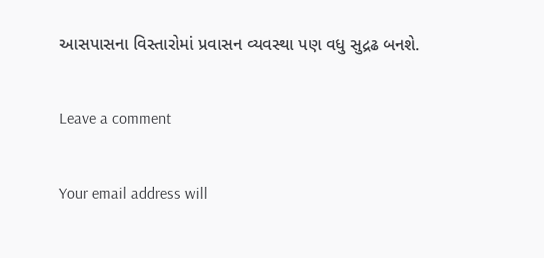આસપાસના વિસ્તારોમાં પ્રવાસન વ્યવસ્થા પણ વધુ સુદ્રઢ બનશે.

Leave a comment

Your email address will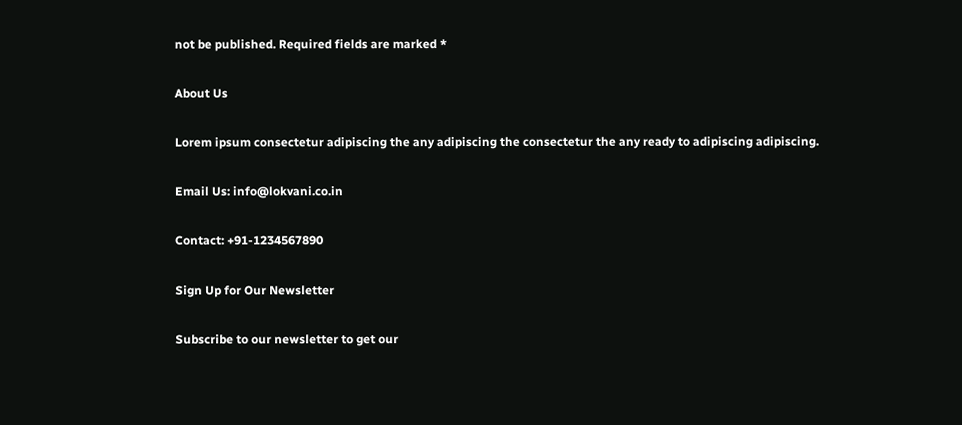not be published. Required fields are marked *

About Us

Lorem ipsum consectetur adipiscing the any adipiscing the consectetur the any ready to adipiscing adipiscing.

Email Us: info@lokvani.co.in

Contact: +91-1234567890

Sign Up for Our Newsletter

Subscribe to our newsletter to get our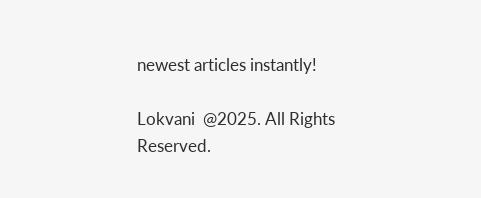newest articles instantly!

Lokvani  @2025. All Rights Reserved.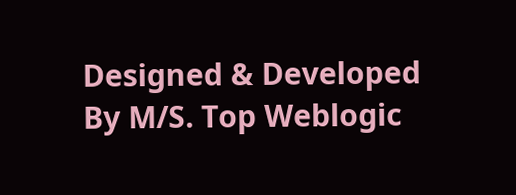Designed & Developed By M/S. Top Weblogic